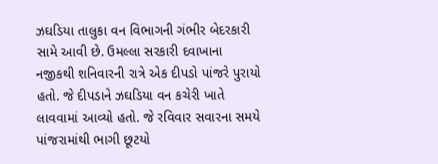ઝઘડિયા તાલુકા વન વિભાગની ગંભીર બેદરકારી સામે આવી છે. ઉમલ્લા સરકારી દવાખાના નજીકથી શનિવારની રાત્રે એક દીપડો પાંજરે પુરાયો હતો. જે દીપડાને ઝઘડિયા વન કચેરી ખાતે લાવવામાં આવ્યો હતો. જે રવિવાર સવારના સમયે પાંજરામાંથી ભાગી છૂટયો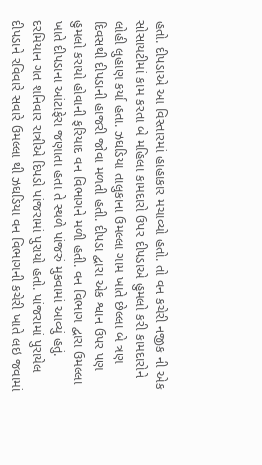હતો. દીપડાએ આ વિસ્તારમાં હાહાકાર મચાવ્યો હતો. તો વન કચેરી નજીક ની એક સોસાયટીમાં કામ કરતા બે મહિલા કામદારો ઉપર દીપડાએ હુમલો કરી કામદારોને લોહી લુહાણ કર્યા હતા. ઝઘડિયા તાલુકાના ઉમલ્લા ગામ ખાતે છેલ્લા બે ત્રણ દિવસથી દીપડાની હાજરી જોવા મળતી હતી. દીપડા દ્વારા એક શ્વાન ઉપર પણ હુમલો કરાયો હોવાની ફરિયાદ વન વિભાગને મળી હતી. વન વિભાગ દ્વારા ઉમલ્લા ખાતે દીપડાના આંટાફેરા જણાતા હતા તે સ્થળે પાંજરું મુકવામાં આવ્યું હતું. દરમિયાન ગત શનિવાર રાત્રીએ દિપડો પાંજરામાં પુરાયો હતો. પાંજરામાં પુરાયેલ દીપડાને રવિવારે સવારે ઉમલ્લા થી ઝઘડિયા વન વિભાગની કચેરી ખાતે લઇ જવામાં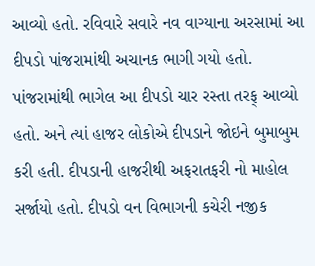આવ્યો હતો. રવિવારે સવારે નવ વાગ્યાના અરસામાં આ દીપડો પાંજરામાંથી અચાનક ભાગી ગયો હતો. પાંજરામાંથી ભાગેલ આ દીપડો ચાર રસ્તા તરફ્ આવ્યો હતો. અને ત્યાં હાજર લોકોએ દીપડાને જોઇને બુમાબુમ કરી હતી. દીપડાની હાજરીથી અફરાતફરી નો માહોલ સર્જાયો હતો. દીપડો વન વિભાગની કચેરી નજીક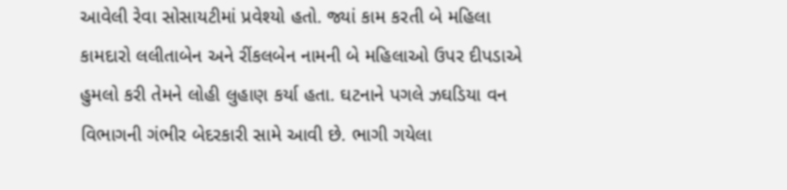આવેલી રેવા સોસાયટીમાં પ્રવેશ્યો હતો. જ્યાં કામ કરતી બે મહિલા કામદારો લલીતાબેન અને રીંકલબેન નામની બે મહિલાઓ ઉપર દીપડાએ હુમલો કરી તેમને લોહી લુહાણ કર્યા હતા. ઘટનાને પગલે ઝઘડિયા વન વિભાગની ગંભીર બેદરકારી સામે આવી છે. ભાગી ગયેલા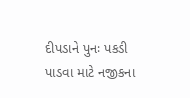દીપડાને પુનઃ પકડી પાડવા માટે નજીકના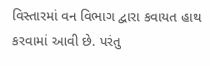વિસ્તારમાં વન વિભાગ દ્વારા કવાયત હાથ કરવામાં આવી છે. પરંતુ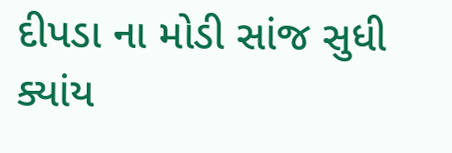દીપડા ના મોડી સાંજ સુધી ક્યાંય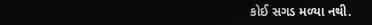કોઈ સગડ મળ્યા નથી.